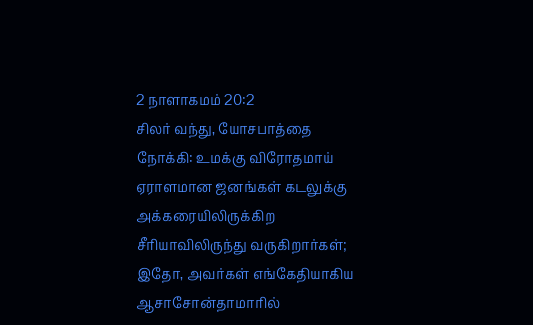2 நாளாகமம் 20:2
சிலர் வந்து, யோசபாத்தை நோக்கி: உமக்கு விரோதமாய் ஏராளமான ஜனங்கள் கடலுக்கு அக்கரையிலிருக்கிற சீரியாவிலிருந்து வருகிறார்கள்; இதோ, அவர்கள் எங்கேதியாகிய ஆசாசோன்தாமாரில்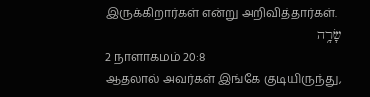இருக்கிறார்கள் என்று அறிவித்தார்கள்.
שָׂרָ֥ה
2 நாளாகமம் 20:8
ஆதலால் அவர்கள் இங்கே குடியிருந்து,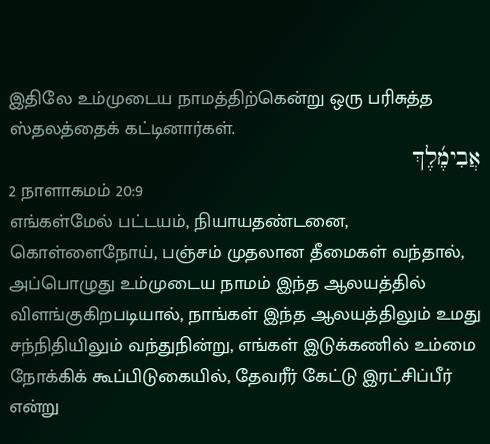இதிலே உம்முடைய நாமத்திற்கென்று ஒரு பரிசுத்த ஸ்தலத்தைக் கட்டினார்கள்.
אֲבִימֶ֜לֶךְ
2 நாளாகமம் 20:9
எங்கள்மேல் பட்டயம், நியாயதண்டனை, கொள்ளைநோய், பஞ்சம் முதலான தீமைகள் வந்தால், அப்பொழுது உம்முடைய நாமம் இந்த ஆலயத்தில் விளங்குகிறபடியால், நாங்கள் இந்த ஆலயத்திலும் உமது சந்நிதியிலும் வந்துநின்று, எங்கள் இடுக்கணில் உம்மை நோக்கிக் கூப்பிடுகையில், தேவரீர் கேட்டு இரட்சிப்பீர் என்று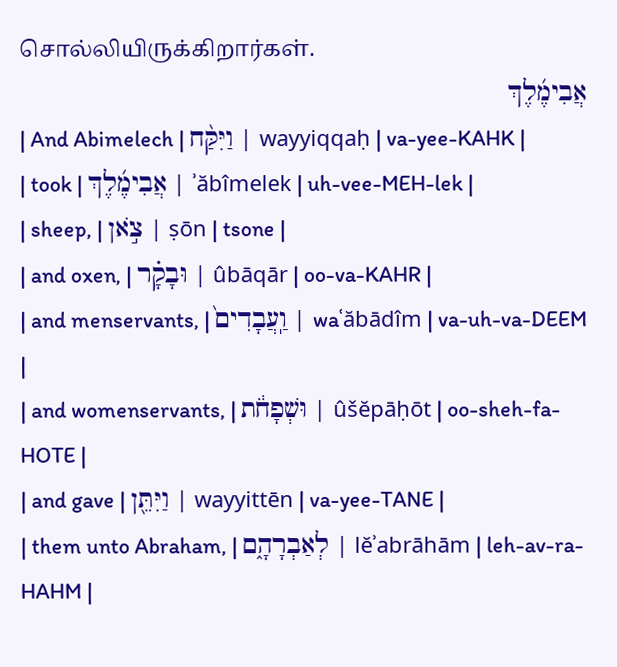சொல்லியிருக்கிறார்கள்.
אֲבִימֶ֜לֶךְ
| And Abimelech | וַיִּקַּ֨ח | wayyiqqaḥ | va-yee-KAHK |
| took | אֲבִימֶ֜לֶךְ | ʾăbîmelek | uh-vee-MEH-lek |
| sheep, | צֹ֣אן | ṣōn | tsone |
| and oxen, | וּבָקָ֗ר | ûbāqār | oo-va-KAHR |
| and menservants, | וַֽעֲבָדִים֙ | waʿăbādîm | va-uh-va-DEEM |
| and womenservants, | וּשְׁפָחֹ֔ת | ûšĕpāḥōt | oo-sheh-fa-HOTE |
| and gave | וַיִּתֵּ֖ן | wayyittēn | va-yee-TANE |
| them unto Abraham, | לְאַבְרָהָ֑ם | lĕʾabrāhām | leh-av-ra-HAHM |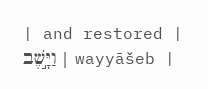| and restored | וַיָּ֣שֶׁב | wayyāšeb |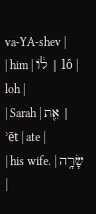va-YA-shev |
| him | ל֔וֹ | lô | loh |
| Sarah | אֵ֖ת | ʾēt | ate |
| his wife. | שָׂרָ֥ה |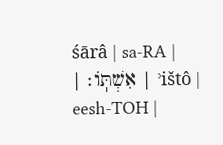śārâ | sa-RA |
| אִשְׁתּֽוֹ׃ | ʾištô | eesh-TOH |